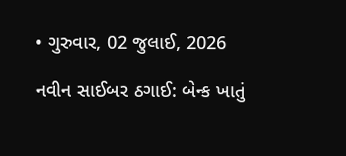• ગુરુવાર, 02 જુલાઈ, 2026

નવીન સાઈબર ઠગાઈ: બેન્ક ખાતું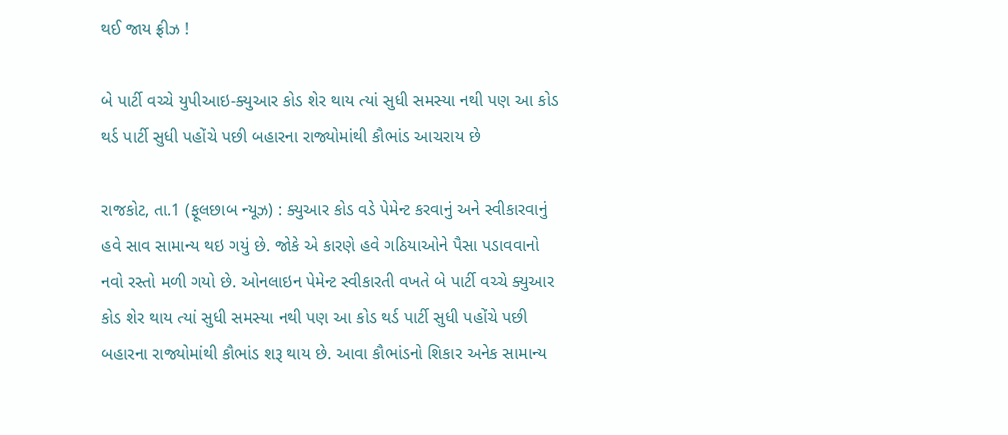થઈ જાય ફ્રીઝ !

બે પાર્ટી વચ્ચે યુપીઆઇ-ક્યુઆર કોડ શેર થાય ત્યાં સુધી સમસ્યા નથી પણ આ કોડ થર્ડ પાર્ટી સુધી પહોંચે પછી બહારના રાજ્યોમાંથી કૌભાંડ આચરાય છે

રાજકોટ, તા.1 (ફૂલછાબ ન્યૂઝ) : ક્યુઆર કોડ વડે પેમેન્ટ કરવાનું અને સ્વીકારવાનું હવે સાવ સામાન્ય થઇ ગયું છે. જોકે એ કારણે હવે ગઠિયાઓને પૈસા પડાવવાનો નવો રસ્તો મળી ગયો છે. ઓનલાઇન પેમેન્ટ સ્વીકારતી વખતે બે પાર્ટી વચ્ચે ક્યુઆર કોડ શેર થાય ત્યાં સુધી સમસ્યા નથી પણ આ કોડ થર્ડ પાર્ટી સુધી પહોંચે પછી બહારના રાજ્યોમાંથી કૌભાંડ શરૂ થાય છે. આવા કૌભાંડનો શિકાર અનેક સામાન્ય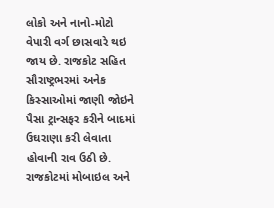લોકો અને નાનો-મોટો વેપારી વર્ગ છાસવારે થઇ જાય છે. રાજકોટ સહિત સૌરાષ્ટ્રભરમાં અનેક કિસ્સાઓમાં જાણી જોઇને પૈસા ટ્રાન્સફર કરીને બાદમાં ઉઘરાણા કરી લેવાતા હોવાની રાવ ઉઠી છે. રાજકોટમાં મોબાઇલ અને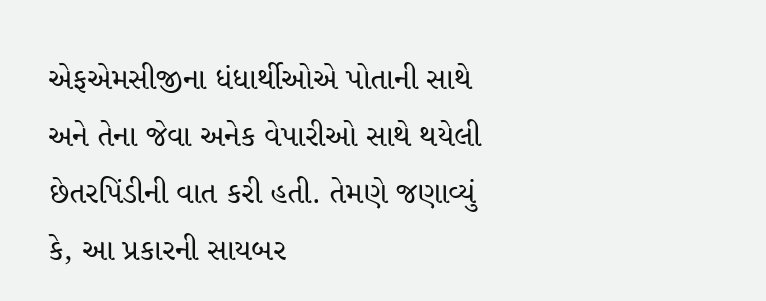એફએમસીજીના ધંધાર્થીઓએ પોતાની સાથે અને તેના જેવા અનેક વેપારીઓ સાથે થયેલી છેતરપિંડીની વાત કરી હતી. તેમણે જણાવ્યું કે, આ પ્રકારની સાયબર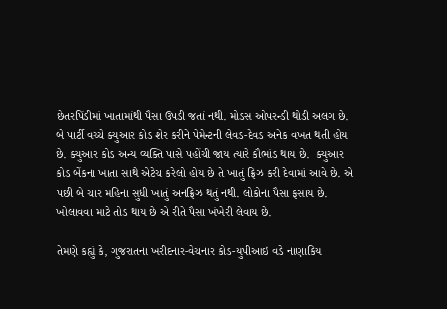છેતરપિંડીમાં ખાતામાંથી પૈસા ઉપડી જતાં નથી. મોડસ ઓપરન્ડી થોડી અલગ છે. બે પાર્ટી વચ્ચે ક્યુઆર કોડ શેર કરીને પેમેન્ટની લેવડ-દેવડ અનેક વખત થતી હોય છે. ક્યુઆર કોડ અન્ય વ્યક્તિ પાસે પહોંચી જાય ત્યારે કૌભાંડ થાય છે.  ક્યુઆર કોડ બેંકના ખાતા સાથે એટેચ કરેલો હોય છે તે ખાતું ફ્રિઝ કરી દેવામાં આવે છે. એ પછી બે ચાર મહિના સુધી ખાતું અનફ્રિઝ થતું નથી. લોકોના પૈસા ફસાય છે. ખોલાવવા માટે તોડ થાય છે એ રીતે પૈસા ખંખેરી લેવાય છે.

તેમણે કહ્યું કે, ગુજરાતના ખરીદનાર-વેચનાર કોડ-યુપીઆઇ વડે નાણાકિય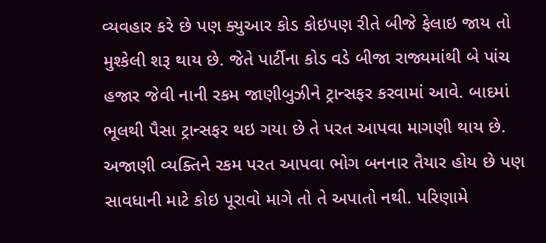વ્યવહાર કરે છે પણ ક્યુઆર કોડ કોઇપણ રીતે બીજે ફેલાઇ જાય તો મુશ્કેલી શરૂ થાય છે. જેતે પાર્ટીના કોડ વડે બીજા રાજ્યમાંથી બે પાંચ હજાર જેવી નાની રકમ જાણીબુઝીને ટ્રાન્સફર કરવામાં આવે. બાદમાં ભૂલથી પૈસા ટ્રાન્સફર થઇ ગયા છે તે પરત આપવા માગણી થાય છે. અજાણી વ્યક્તિને રકમ પરત આપવા ભોગ બનનાર તૈયાર હોય છે પણ સાવધાની માટે કોઇ પૂરાવો માગે તો તે અપાતો નથી. પરિણામે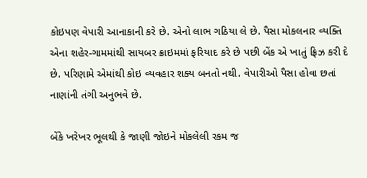કોઇપણ વેપારી આનાકાની કરે છે. એનો લાભ ગઠિયા લે છે. પૈસા મોકલનાર વ્યક્તિ એના શહેર-ગામમાંથી સાયબર ક્રાઇમમાં ફરિયાદ કરે છે પછી બેંક એ ખાતું ફ્રિઝ કરી દે છે. પરિણામે એમાંથી કોઇ વ્યવહાર શક્ય બનતો નથી. વેપારીઓ પૈસા હોવા છતાં નાણાંની તંગી અનુભવે છે.

બેંકે ખરેખર ભૂલથી કે જાણી જોઇને મોકલેલી રકમ જ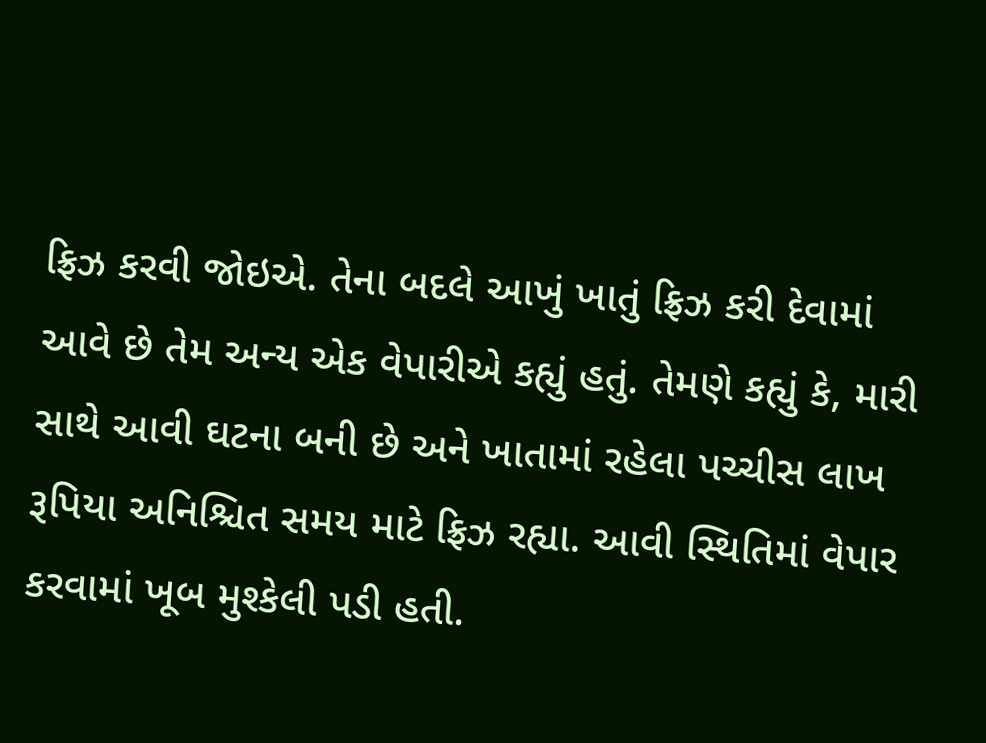ફ્રિઝ કરવી જોઇએ. તેના બદલે આખું ખાતું ફ્રિઝ કરી દેવામાં આવે છે તેમ અન્ય એક વેપારીએ કહ્યું હતું. તેમણે કહ્યું કે, મારી સાથે આવી ઘટના બની છે અને ખાતામાં રહેલા પચ્ચીસ લાખ રૂપિયા અનિશ્ચિત સમય માટે ફ્રિઝ રહ્યા. આવી સ્થિતિમાં વેપાર કરવામાં ખૂબ મુશ્કેલી પડી હતી.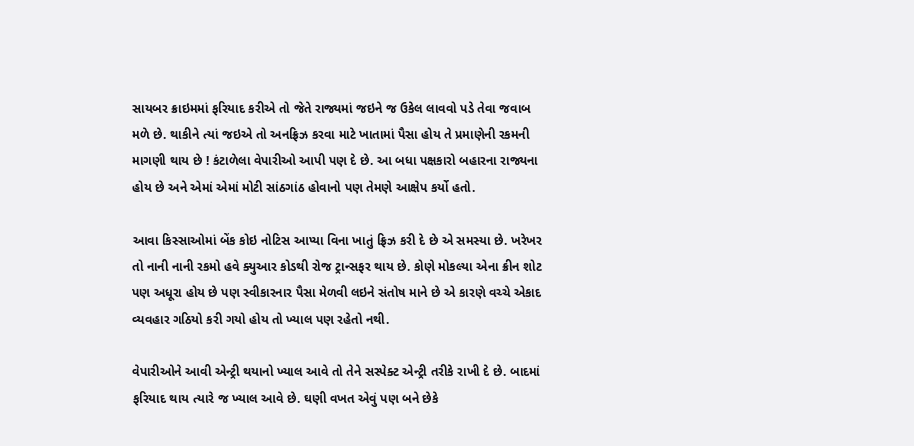સાયબર ક્રાઇમમાં ફરિયાદ કરીએ તો જેતે રાજ્યમાં જઇને જ ઉકેલ લાવવો પડે તેવા જવાબ મળે છે. થાકીને ત્યાં જઇએ તો અનફ્રિઝ કરવા માટે ખાતામાં પૈસા હોય તે પ્રમાણેની રકમની માગણી થાય છે ! કંટાળેલા વેપારીઓ આપી પણ દે છે. આ બધા પક્ષકારો બહારના રાજ્યના હોય છે અને એમાં એમાં મોટી સાંઠગાંઠ હોવાનો પણ તેમણે આક્ષેપ કર્યો હતો.

આવા કિસ્સાઓમાં બેંક કોઇ નોટિસ આપ્યા વિના ખાતું ફ્રિઝ કરી દે છે એ સમસ્યા છે. ખરેખર તો નાની નાની રકમો હવે ક્યુઆર કોડથી રોજ ટ્રાન્સફર થાય છે. કોણે મોકલ્યા એના ક્રીન શોટ પણ અધૂરા હોય છે પણ સ્વીકારનાર પૈસા મેળવી લઇને સંતોષ માને છે એ કારણે વચ્ચે એકાદ વ્યવહાર ગઠિયો કરી ગયો હોય તો ખ્યાલ પણ રહેતો નથી.

વેપારીઓને આવી એન્ટ્રી થયાનો ખ્યાલ આવે તો તેને સસ્પેક્ટ એન્ટ્રી તરીકે રાખી દે છે. બાદમાં ફરિયાદ થાય ત્યારે જ ખ્યાલ આવે છે. ઘણી વખત એવું પણ બને છેકે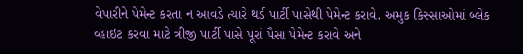વેપારીને પેમેન્ટ કરતા ન આવડે ત્યારે થર્ડ પાર્ટી પાસેથી પેમેન્ટ કરાવે. અમુક કિસ્સાઓમાં બ્લેક વ્હાઇટ કરવા માટે ત્રીજી પાર્ટી પાસે પૂરાં પૈસા પેમેન્ટ કરાવે અને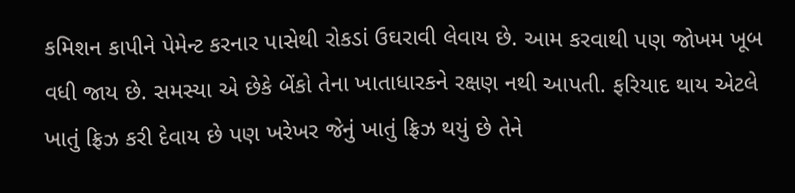કમિશન કાપીને પેમેન્ટ કરનાર પાસેથી રોકડાં ઉઘરાવી લેવાય છે. આમ કરવાથી પણ જોખમ ખૂબ વધી જાય છે. સમસ્યા એ છેકે બેંકો તેના ખાતાધારકને રક્ષણ નથી આપતી. ફરિયાદ થાય એટલે ખાતું ફ્રિઝ કરી દેવાય છે પણ ખરેખર જેનું ખાતું ફ્રિઝ થયું છે તેને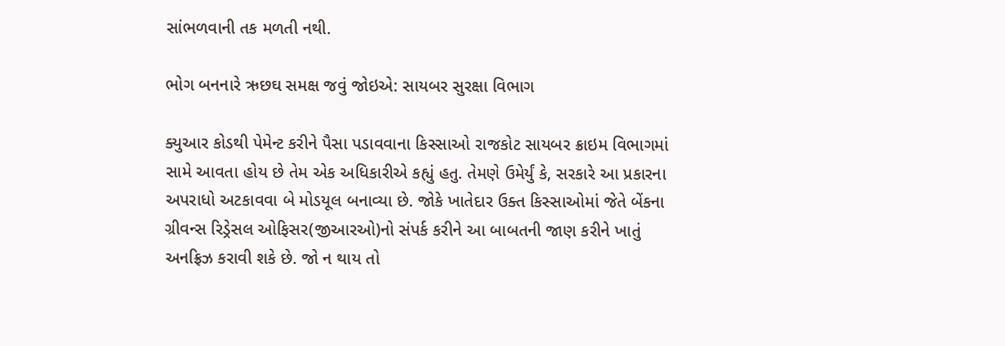સાંભળવાની તક મળતી નથી.

ભોગ બનનારે ઋછઘ સમક્ષ જવું જોઇએ: સાયબર સુરક્ષા વિભાગ

ક્યુઆર કોડથી પેમેન્ટ કરીને પૈસા પડાવવાના કિસ્સાઓ રાજકોટ સાયબર ક્રાઇમ વિભાગમાં સામે આવતા હોય છે તેમ એક અધિકારીએ કહ્યું હતુ. તેમણે ઉમેર્યું કે, સરકારે આ પ્રકારના અપરાધો અટકાવવા બે મોડયૂલ બનાવ્યા છે. જોકે ખાતેદાર ઉક્ત કિસ્સાઓમાં જેતે બેંકના ગ્રીવન્સ રિડ્રેસલ ઓફિસર(જીઆરઓ)નો સંપર્ક કરીને આ બાબતની જાણ કરીને ખાતું અનફ્રિઝ કરાવી શકે છે. જો ન થાય તો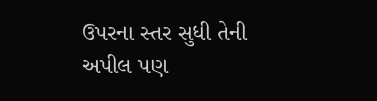ઉપરના સ્તર સુધી તેની અપીલ પણ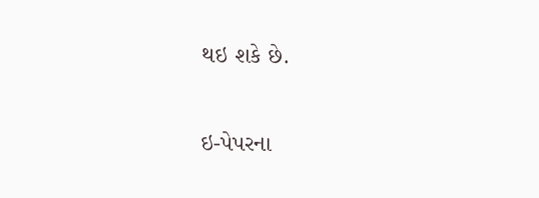થઇ શકે છે.

ઇ-પેપરના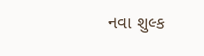નવા શુલ્ક